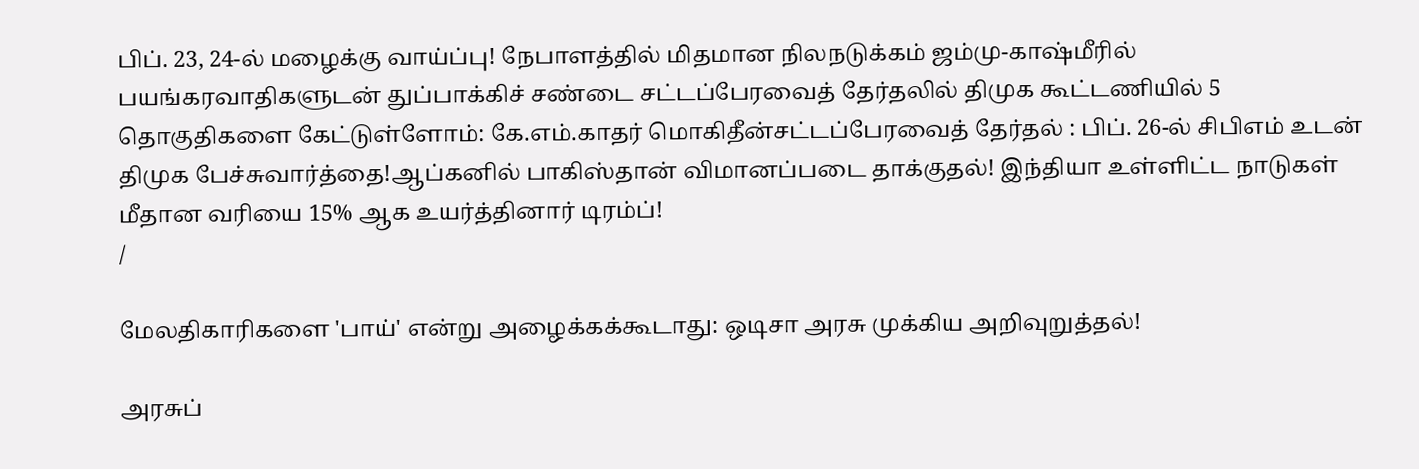பிப். 23, 24-ல் மழைக்கு வாய்ப்பு! நேபாளத்தில் மிதமான நிலநடுக்கம் ஜம்மு-காஷ்மீரில் பயங்கரவாதிகளுடன் துப்பாக்கிச் சண்டை சட்டப்பேரவைத் தேர்தலில் திமுக கூட்டணியில் 5 தொகுதிகளை கேட்டுள்ளோம்: கே.எம்.காதர் மொகிதீன்சட்டப்பேரவைத் தேர்தல் : பிப். 26-ல் சிபிஎம் உடன் திமுக பேச்சுவார்த்தை!ஆப்கனில் பாகிஸ்தான் விமானப்படை தாக்குதல்! இந்தியா உள்ளிட்ட நாடுகள் மீதான வரியை 15% ஆக உயர்த்தினார் டிரம்ப்!
/

மேலதிகாரிகளை 'பாய்' என்று அழைக்கக்கூடாது: ஒடிசா அரசு முக்கிய அறிவுறுத்தல்!

அரசுப்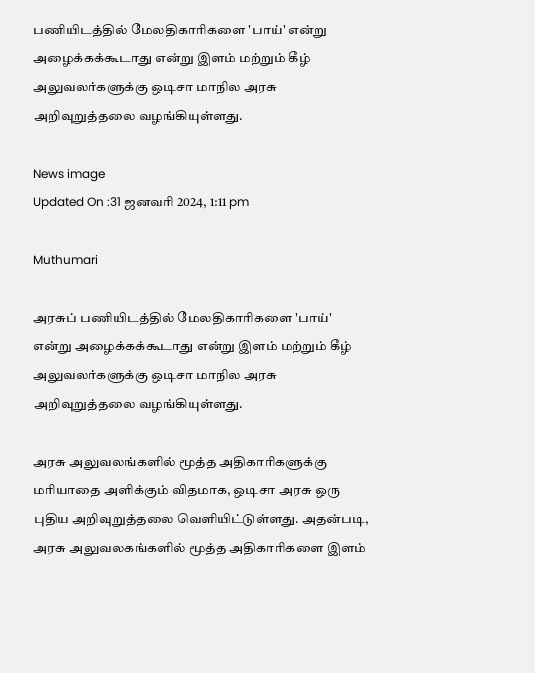பணியிடத்தில் மேலதிகாரிகளை 'பாய்' என்று அழைக்கக்கூடாது என்று இளம் மற்றும் கீழ் அலுவலர்களுக்கு ஒடிசா மாநில அரசு அறிவுறுத்தலை வழங்கியுள்ளது.

News image
Updated On :31 ஜனவரி 2024, 1:11 pm

Muthumari

அரசுப் பணியிடத்தில் மேலதிகாரிகளை 'பாய்' என்று அழைக்கக்கூடாது என்று இளம் மற்றும் கீழ் அலுவலர்களுக்கு ஒடிசா மாநில அரசு அறிவுறுத்தலை வழங்கியுள்ளது.

அரசு அலுவலங்களில் மூத்த அதிகாரிகளுக்கு மரியாதை அளிக்கும் விதமாக, ஒடிசா அரசு ஒரு புதிய அறிவுறுத்தலை வெளியிட்டுள்ளது. அதன்படி, அரசு அலுவலகங்களில் மூத்த அதிகாரிகளை இளம்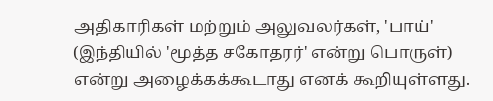அதிகாரிகள் மற்றும் அலுவலர்கள், 'பாய்' (இந்தியில் 'மூத்த சகோதரர்' என்று பொருள்) என்று அழைக்கக்கூடாது எனக் கூறியுள்ளது.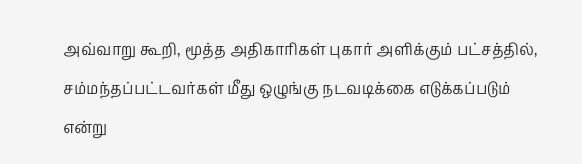அவ்வாறு கூறி, மூத்த அதிகாரிகள் புகார் அளிக்கும் பட்சத்தில், சம்மந்தப்பட்டவர்கள் மீது ஒழுங்கு நடவடிக்கை எடுக்கப்படும் என்று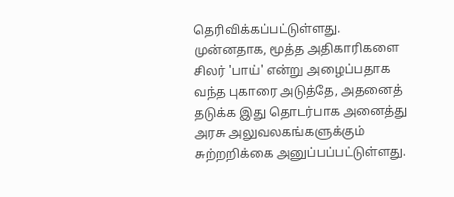தெரிவிக்கப்பட்டுள்ளது. முன்னதாக, மூத்த அதிகாரிகளை சிலர் 'பாய்' என்று அழைப்பதாக வந்த புகாரை அடுத்தே, அதனைத் தடுக்க இது தொடர்பாக அனைத்து அரசு அலுவலகங்களுக்கும் சுற்றறிக்கை அனுப்பப்பட்டுள்ளது.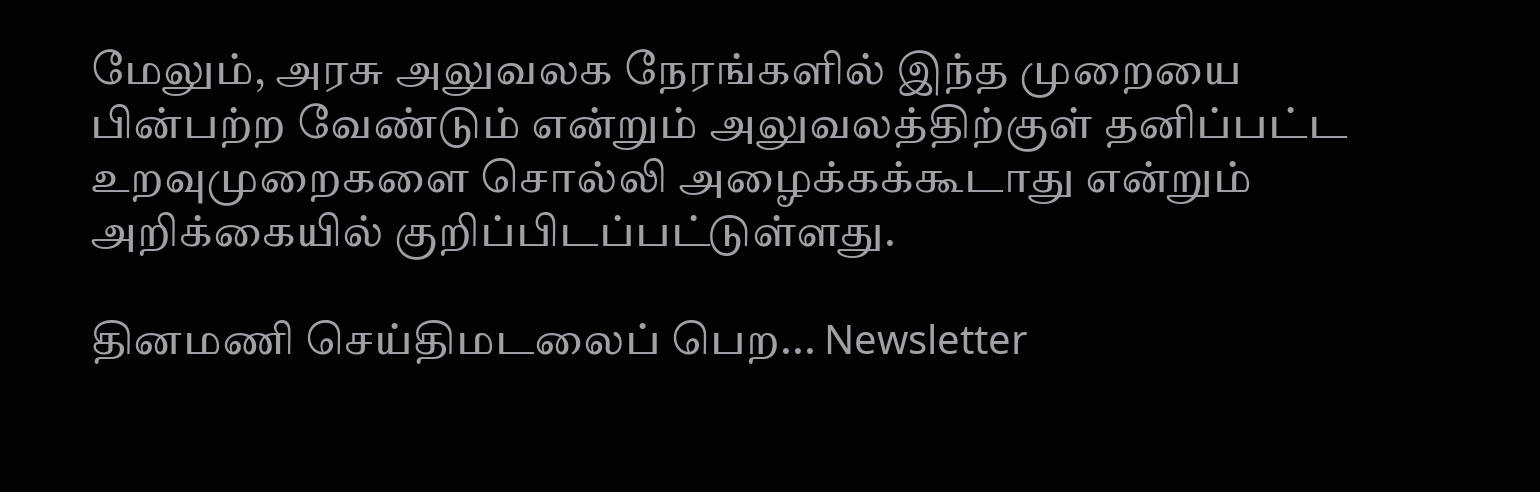மேலும், அரசு அலுவலக நேரங்களில் இந்த முறையை பின்பற்ற வேண்டும் என்றும் அலுவலத்திற்குள் தனிப்பட்ட உறவுமுறைகளை சொல்லி அழைக்கக்கூடாது என்றும் அறிக்கையில் குறிப்பிடப்பட்டுள்ளது.

தினமணி செய்திமடலைப் பெற... Newsletter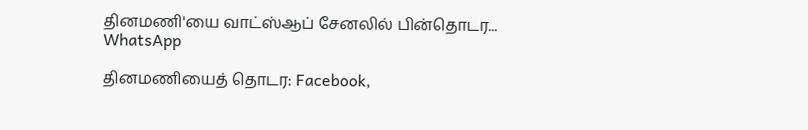தினமணி'யை வாட்ஸ்ஆப் சேனலில் பின்தொடர... WhatsApp

தினமணியைத் தொடர: Facebook,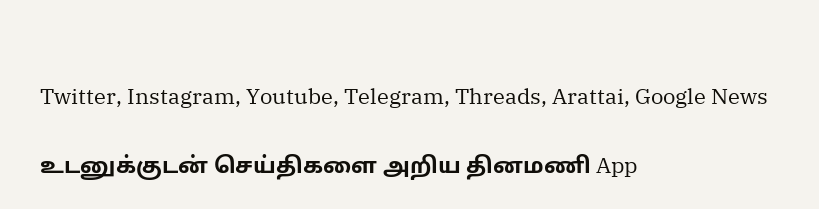Twitter, Instagram, Youtube, Telegram, Threads, Arattai, Google News

உடனுக்குடன் செய்திகளை அறிய தினமணி App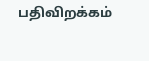பதிவிறக்கம்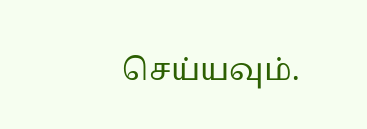செய்யவும்.